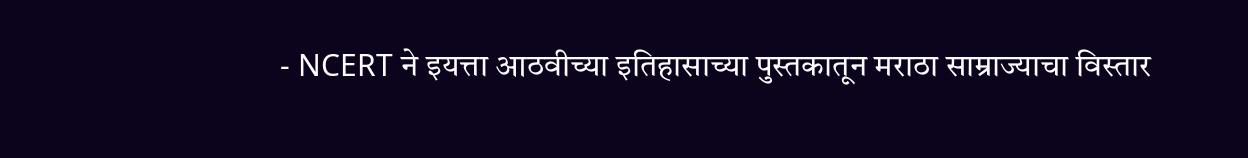- NCERT ने इयत्ता आठवीच्या इतिहासाच्या पुस्तकातून मराठा साम्राज्याचा विस्तार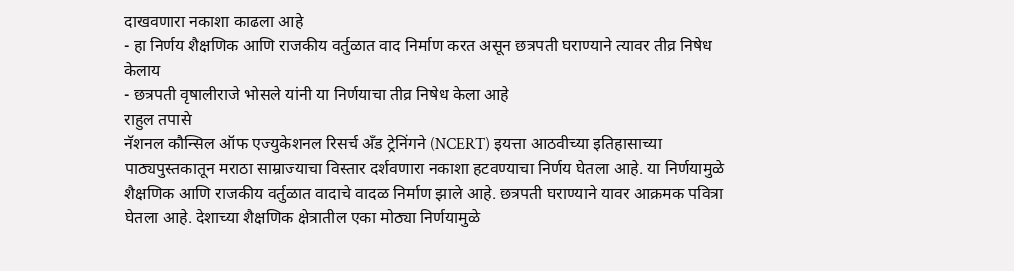दाखवणारा नकाशा काढला आहे
- हा निर्णय शैक्षणिक आणि राजकीय वर्तुळात वाद निर्माण करत असून छत्रपती घराण्याने त्यावर तीव्र निषेध केलाय
- छत्रपती वृषालीराजे भोसले यांनी या निर्णयाचा तीव्र निषेध केला आहे
राहुल तपासे
नॅशनल कौन्सिल ऑफ एज्युकेशनल रिसर्च अँड ट्रेनिंगने (NCERT) इयत्ता आठवीच्या इतिहासाच्या पाठ्यपुस्तकातून मराठा साम्राज्याचा विस्तार दर्शवणारा नकाशा हटवण्याचा निर्णय घेतला आहे. या निर्णयामुळे शैक्षणिक आणि राजकीय वर्तुळात वादाचे वादळ निर्माण झाले आहे. छत्रपती घराण्याने यावर आक्रमक पवित्रा घेतला आहे. देशाच्या शैक्षणिक क्षेत्रातील एका मोठ्या निर्णयामुळे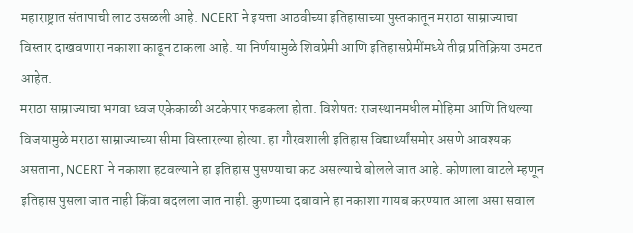महाराष्ट्रात संतापाची लाट उसळली आहे. NCERT ने इयत्ता आठवीच्या इतिहासाच्या पुस्तकातून मराठा साम्राज्याचा विस्तार दाखवणारा नकाशा काढून टाकला आहे. या निर्णयामुळे शिवप्रेमी आणि इतिहासप्रेमींमध्ये तीव्र प्रतिक्रिया उमटत आहेत.
मराठा साम्राज्याचा भगवा ध्वज एकेकाळी अटकेपार फडकला होता. विशेषतः राजस्थानमधील मोहिमा आणि तिथल्या विजयामुळे मराठा साम्राज्याच्या सीमा विस्तारल्या होत्या. हा गौरवशाली इतिहास विद्यार्थ्यांसमोर असणे आवश्यक असताना, NCERT ने नकाशा हटवल्याने हा इतिहास पुसण्याचा कट असल्याचे बोलले जात आहे. कोणाला वाटले म्हणून इतिहास पुसला जात नाही किंवा बदलला जात नाही. कुणाच्या दबावाने हा नकाशा गायब करण्यात आला असा सवाल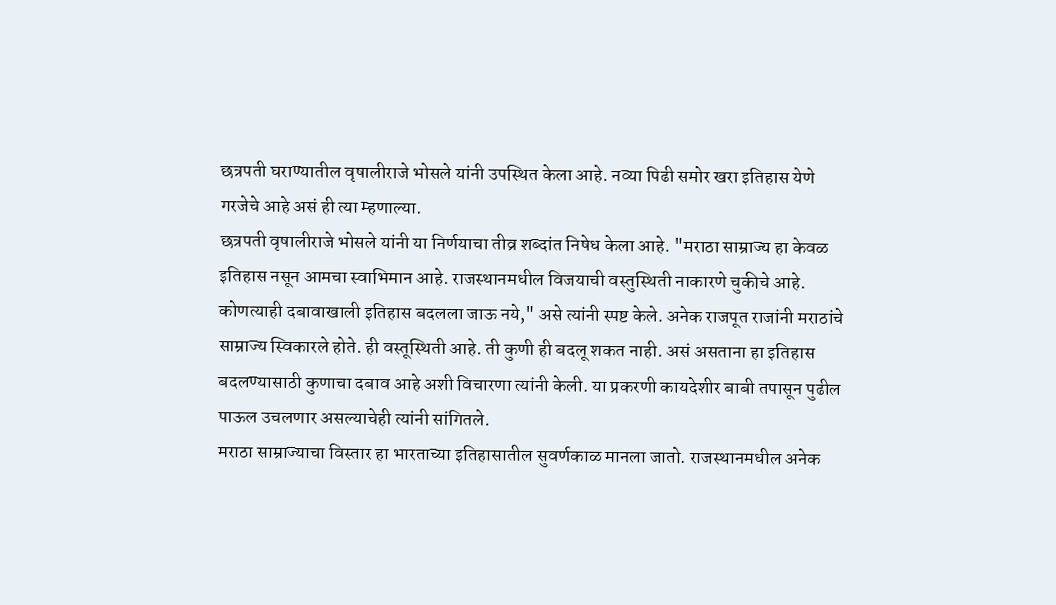छत्रपती घराण्यातील वृषालीराजे भोसले यांनी उपस्थित केला आहे. नव्या पिढी समोर खरा इतिहास येणे गरजेचे आहे असं ही त्या म्हणाल्या.
छत्रपती वृषालीराजे भोसले यांनी या निर्णयाचा तीव्र शब्दांत निषेध केला आहे. "मराठा साम्राज्य हा केवळ इतिहास नसून आमचा स्वाभिमान आहे. राजस्थानमधील विजयाची वस्तुस्थिती नाकारणे चुकीचे आहे. कोणत्याही दबावाखाली इतिहास बदलला जाऊ नये," असे त्यांनी स्पष्ट केले. अनेक राजपूत राजांनी मराठांचे साम्राज्य स्विकारले होते. ही वस्तूस्थिती आहे. ती कुणी ही बदलू शकत नाही. असं असताना हा इतिहास बदलण्यासाठी कुणाचा दबाव आहे अशी विचारणा त्यांनी केली. या प्रकरणी कायदेशीर बाबी तपासून पुढील पाऊल उचलणार असल्याचेही त्यांनी सांगितले.
मराठा साम्राज्याचा विस्तार हा भारताच्या इतिहासातील सुवर्णकाळ मानला जातो. राजस्थानमधील अनेक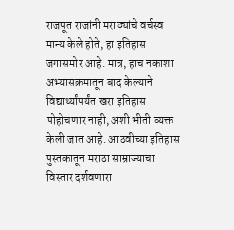राजपूत राजांनी मराठ्यांचे वर्चस्व मान्य केले होते, हा इतिहास जगासमोर आहे. मात्र, हाच नकाशा अभ्यासक्रमातून बाद केल्याने विद्यार्थ्यांपर्यंत खरा इतिहास पोहोचणार नाही, अशी भीती व्यक्त केली जात आहे. आठवीच्या इतिहास पुस्तकातून मराठा साम्राज्याचा विस्तार दर्शवणारा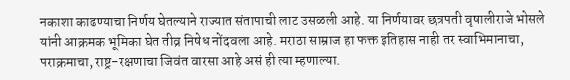नकाशा काढण्याचा निर्णय घेतल्याने राज्यात संतापाची लाट उसळली आहे. या निर्णयावर छत्रपती वृषालीराजे भोसले यांनी आक्रमक भूमिका घेत तीव्र निषेध नोंदवला आहे. मराठा साम्राज हा फक्त इतिहास नाही तर स्वाभिमानाचा, पराक्रमाचा, राष्ट्र-रक्षणाचा जिवंत वारसा आहे असं ही त्या म्हणाल्या.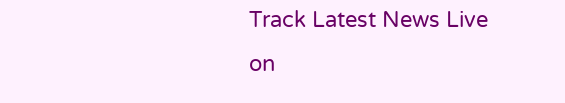Track Latest News Live on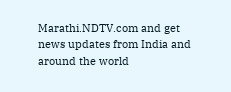Marathi.NDTV.com and get news updates from India and around the world